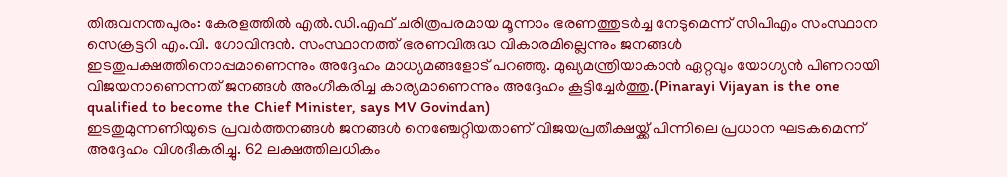തിരുവനന്തപുരം: കേരളത്തിൽ എൽ.ഡി.എഫ് ചരിത്രപരമായ മൂന്നാം ഭരണത്തുടർച്ച നേടുമെന്ന് സിപിഎം സംസ്ഥാന സെക്രട്ടറി എം.വി. ഗോവിന്ദൻ. സംസ്ഥാനത്ത് ഭരണവിരുദ്ധ വികാരമില്ലെന്നും ജനങ്ങൾ ഇടതുപക്ഷത്തിനൊപ്പമാണെന്നും അദ്ദേഹം മാധ്യമങ്ങളോട് പറഞ്ഞു. മുഖ്യമന്ത്രിയാകാൻ ഏറ്റവും യോഗ്യൻ പിണറായി വിജയനാണെന്നത് ജനങ്ങൾ അംഗീകരിച്ച കാര്യമാണെന്നും അദ്ദേഹം കൂട്ടിച്ചേർത്തു.(Pinarayi Vijayan is the one qualified to become the Chief Minister, says MV Govindan)
ഇടതുമുന്നണിയുടെ പ്രവർത്തനങ്ങൾ ജനങ്ങൾ നെഞ്ചേറ്റിയതാണ് വിജയപ്രതീക്ഷയ്ക്ക് പിന്നിലെ പ്രധാന ഘടകമെന്ന് അദ്ദേഹം വിശദീകരിച്ചു. 62 ലക്ഷത്തിലധികം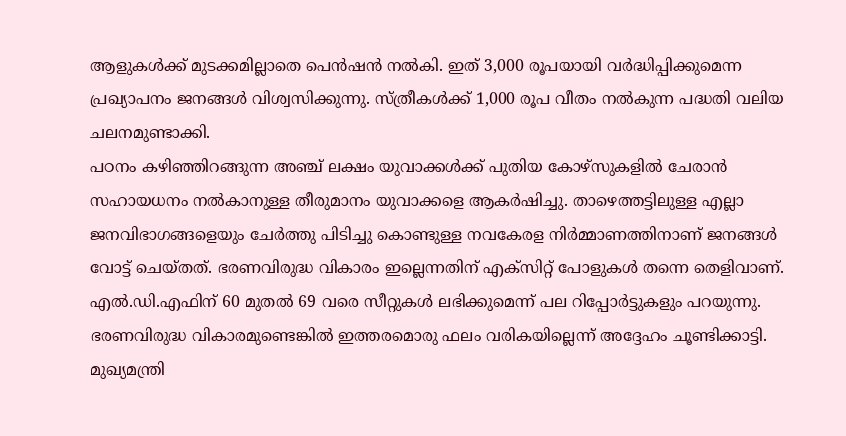ആളുകൾക്ക് മുടക്കമില്ലാതെ പെൻഷൻ നൽകി. ഇത് 3,000 രൂപയായി വർദ്ധിപ്പിക്കുമെന്ന പ്രഖ്യാപനം ജനങ്ങൾ വിശ്വസിക്കുന്നു. സ്ത്രീകൾക്ക് 1,000 രൂപ വീതം നൽകുന്ന പദ്ധതി വലിയ ചലനമുണ്ടാക്കി.
പഠനം കഴിഞ്ഞിറങ്ങുന്ന അഞ്ച് ലക്ഷം യുവാക്കൾക്ക് പുതിയ കോഴ്സുകളിൽ ചേരാൻ സഹായധനം നൽകാനുള്ള തീരുമാനം യുവാക്കളെ ആകർഷിച്ചു. താഴെത്തട്ടിലുള്ള എല്ലാ ജനവിഭാഗങ്ങളെയും ചേർത്തു പിടിച്ചു കൊണ്ടുള്ള നവകേരള നിർമ്മാണത്തിനാണ് ജനങ്ങൾ വോട്ട് ചെയ്തത്. ഭരണവിരുദ്ധ വികാരം ഇല്ലെന്നതിന് എക്സിറ്റ് പോളുകൾ തന്നെ തെളിവാണ്. എൽ.ഡി.എഫിന് 60 മുതൽ 69 വരെ സീറ്റുകൾ ലഭിക്കുമെന്ന് പല റിപ്പോർട്ടുകളും പറയുന്നു. ഭരണവിരുദ്ധ വികാരമുണ്ടെങ്കിൽ ഇത്തരമൊരു ഫലം വരികയില്ലെന്ന് അദ്ദേഹം ചൂണ്ടിക്കാട്ടി. മുഖ്യമന്ത്രി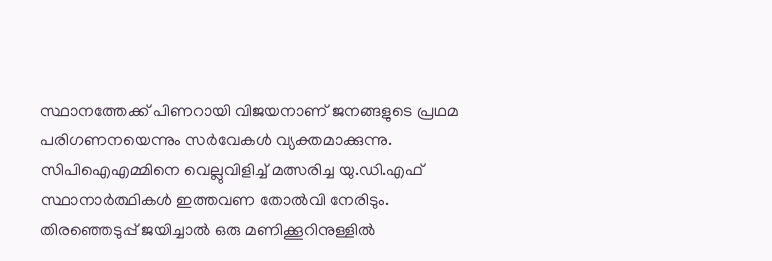സ്ഥാനത്തേക്ക് പിണറായി വിജയനാണ് ജനങ്ങളുടെ പ്രഥമ പരിഗണനയെന്നും സർവേകൾ വ്യക്തമാക്കുന്നു.
സിപിഐഎമ്മിനെ വെല്ലുവിളിച്ച് മത്സരിച്ച യു.ഡി.എഫ് സ്ഥാനാർത്ഥികൾ ഇത്തവണ തോൽവി നേരിടും. തിരഞ്ഞെടുപ്പ് ജയിച്ചാൽ ഒരു മണിക്കൂറിനുള്ളിൽ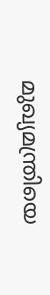മുഖ്യമന്ത്രിയെ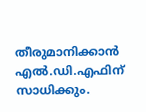തീരുമാനിക്കാൻ എൽ.ഡി.എഫിന് സാധിക്കും.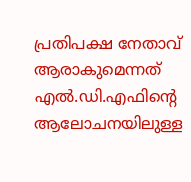പ്രതിപക്ഷ നേതാവ് ആരാകുമെന്നത് എൽ.ഡി.എഫിന്റെ ആലോചനയിലുള്ള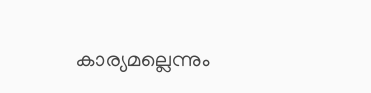കാര്യമല്ലെന്നും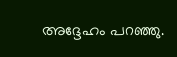അദ്ദേഹം പറഞ്ഞു.